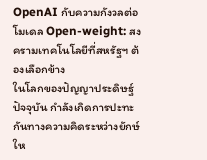OpenAI กับความกังวลต่อโมเดล Open-weight: สงครามเทคโนโลยีที่สหรัฐฯ ต้องเลือกข้าง
ในโลกของปัญญาประดิษฐ์ปัจจุบัน กำลังเกิดการปะทะกันทางความคิดระหว่างยักษ์ให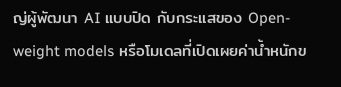ญ่ผู้พัฒนา AI แบบปิด กับกระแสของ Open-weight models หรือโมเดลที่เปิดเผยค่าน้ำหนักข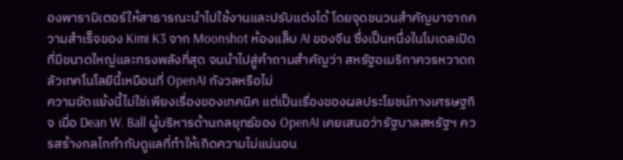องพารามิเตอร์ให้สาธารณะนำไปใช้งานและปรับแต่งได้ โดยจุดชนวนสำคัญมาจากความสำเร็จของ Kimi K3 จาก Moonshot ห้องแล็บ AI ของจีน ซึ่งเป็นหนึ่งในโมเดลเปิดที่มีขนาดใหญ่และทรงพลังที่สุด จนนำไปสู่คำถามสำคัญว่า สหรัฐอเมริกาควรหวาดกลัวเทคโนโลยีนี้เหมือนที่ OpenAI กังวลหรือไม่
ความขัดแย้งนี้ไม่ใช่เพียงเรื่องของเทคนิค แต่เป็นเรื่องของผลประโยชน์ทางเศรษฐกิจ เมื่อ Dean W. Ball ผู้บริหารด้านกลยุทธ์ของ OpenAI เคยเสนอว่ารัฐบาลสหรัฐฯ ควรสร้างกลไกกำกับดูแลที่ทำให้เกิดความไม่แน่นอน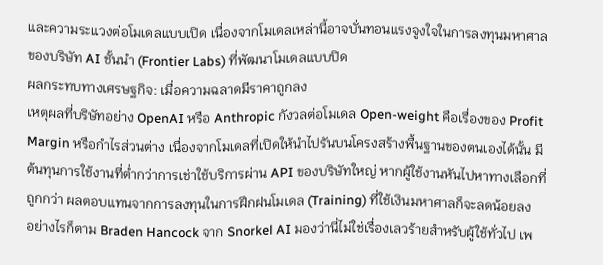และความระแวงต่อโมเดลแบบเปิด เนื่องจากโมเดลเหล่านี้อาจบั่นทอนแรงจูงใจในการลงทุนมหาศาลของบริษัท AI ชั้นนำ (Frontier Labs) ที่พัฒนาโมเดลแบบปิด
ผลกระทบทางเศรษฐกิจ: เมื่อความฉลาดมีราคาถูกลง
เหตุผลที่บริษัทอย่าง OpenAI หรือ Anthropic กังวลต่อโมเดล Open-weight คือเรื่องของ Profit Margin หรือกำไรส่วนต่าง เนื่องจากโมเดลที่เปิดให้นำไปรันบนโครงสร้างพื้นฐานของตนเองได้นั้น มีต้นทุนการใช้งานที่ต่ำกว่าการเช่าใช้บริการผ่าน API ของบริษัทใหญ่ หากผู้ใช้งานหันไปหาทางเลือกที่ถูกกว่า ผลตอบแทนจากการลงทุนในการฝึกฝนโมเดล (Training) ที่ใช้เงินมหาศาลก็จะลดน้อยลง
อย่างไรก็ตาม Braden Hancock จาก Snorkel AI มองว่านี่ไม่ใช่เรื่องเลวร้ายสำหรับผู้ใช้ทั่วไป เพ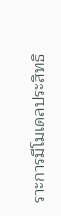ราะการมีโมเดลประสิทธิ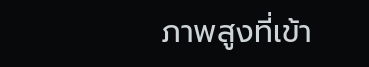ภาพสูงที่เข้า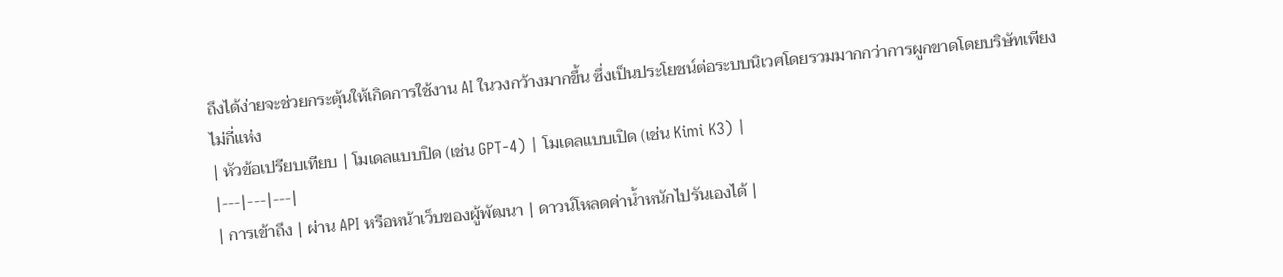ถึงได้ง่ายจะช่วยกระตุ้นให้เกิดการใช้งาน AI ในวงกว้างมากขึ้น ซึ่งเป็นประโยชน์ต่อระบบนิเวศโดยรวมมากกว่าการผูกขาดโดยบริษัทเพียงไม่กี่แห่ง
| หัวข้อเปรียบเทียบ | โมเดลแบบปิด (เช่น GPT-4) | โมเดลแบบเปิด (เช่น Kimi K3) |
|---|---|---|
| การเข้าถึง | ผ่าน API หรือหน้าเว็บของผู้พัฒนา | ดาวน์โหลดค่าน้ำหนักไปรันเองได้ |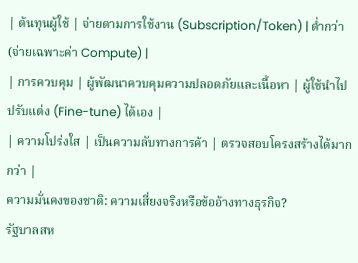| ต้นทุนผู้ใช้ | จ่ายตามการใช้งาน (Subscription/Token) | ต่ำกว่า (จ่ายเฉพาะค่า Compute) |
| การควบคุม | ผู้พัฒนาควบคุมความปลอดภัยและเนื้อหา | ผู้ใช้นำไปปรับแต่ง (Fine-tune) ได้เอง |
| ความโปร่งใส | เป็นความลับทางการค้า | ตรวจสอบโครงสร้างได้มากกว่า |
ความมั่นคงของชาติ: ความเสี่ยงจริงหรือข้ออ้างทางธุรกิจ?
รัฐบาลสห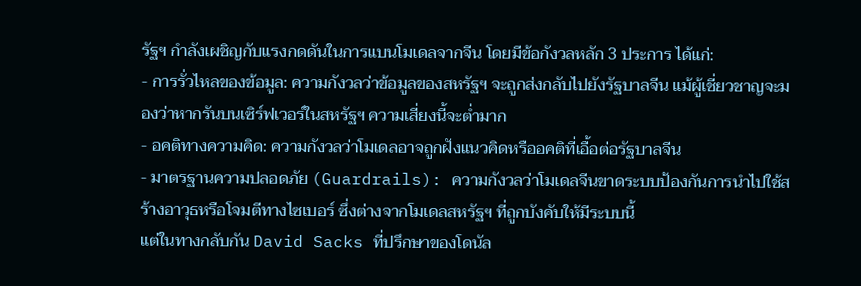รัฐฯ กำลังเผชิญกับแรงกดดันในการแบนโมเดลจากจีน โดยมีข้อกังวลหลัก 3 ประการ ได้แก่:
- การรั่วไหลของข้อมูล: ความกังวลว่าข้อมูลของสหรัฐฯ จะถูกส่งกลับไปยังรัฐบาลจีน แม้ผู้เชี่ยวชาญจะมองว่าหากรันบนเซิร์ฟเวอร์ในสหรัฐฯ ความเสี่ยงนี้จะต่ำมาก
- อคติทางความคิด: ความกังวลว่าโมเดลอาจถูกฝังแนวคิดหรืออคติที่เอื้อต่อรัฐบาลจีน
- มาตรฐานความปลอดภัย (Guardrails): ความกังวลว่าโมเดลจีนขาดระบบป้องกันการนำไปใช้สร้างอาวุธหรือโจมตีทางไซเบอร์ ซึ่งต่างจากโมเดลสหรัฐฯ ที่ถูกบังคับให้มีระบบนี้
แต่ในทางกลับกัน David Sacks ที่ปรึกษาของโดนัล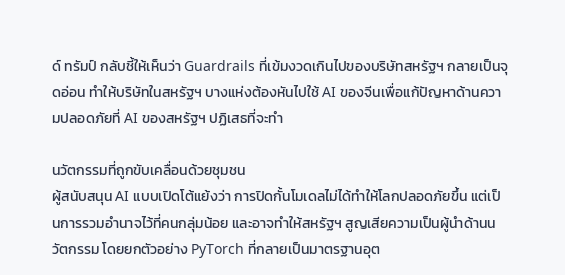ด์ ทรัมป์ กลับชี้ให้เห็นว่า Guardrails ที่เข้มงวดเกินไปของบริษัทสหรัฐฯ กลายเป็นจุดอ่อน ทำให้บริษัทในสหรัฐฯ บางแห่งต้องหันไปใช้ AI ของจีนเพื่อแก้ปัญหาด้านความปลอดภัยที่ AI ของสหรัฐฯ ปฏิเสธที่จะทำ

นวัตกรรมที่ถูกขับเคลื่อนด้วยชุมชน
ผู้สนับสนุน AI แบบเปิดโต้แย้งว่า การปิดกั้นโมเดลไม่ได้ทำให้โลกปลอดภัยขึ้น แต่เป็นการรวมอำนาจไว้ที่คนกลุ่มน้อย และอาจทำให้สหรัฐฯ สูญเสียความเป็นผู้นำด้านนวัตกรรม โดยยกตัวอย่าง PyTorch ที่กลายเป็นมาตรฐานอุต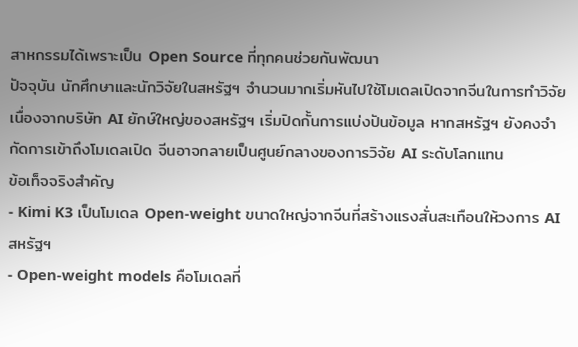สาหกรรมได้เพราะเป็น Open Source ที่ทุกคนช่วยกันพัฒนา
ปัจจุบัน นักศึกษาและนักวิจัยในสหรัฐฯ จำนวนมากเริ่มหันไปใช้โมเดลเปิดจากจีนในการทำวิจัย เนื่องจากบริษัท AI ยักษ์ใหญ่ของสหรัฐฯ เริ่มปิดกั้นการแบ่งปันข้อมูล หากสหรัฐฯ ยังคงจำกัดการเข้าถึงโมเดลเปิด จีนอาจกลายเป็นศูนย์กลางของการวิจัย AI ระดับโลกแทน
ข้อเท็จจริงสำคัญ
- Kimi K3 เป็นโมเดล Open-weight ขนาดใหญ่จากจีนที่สร้างแรงสั่นสะเทือนให้วงการ AI สหรัฐฯ
- Open-weight models คือโมเดลที่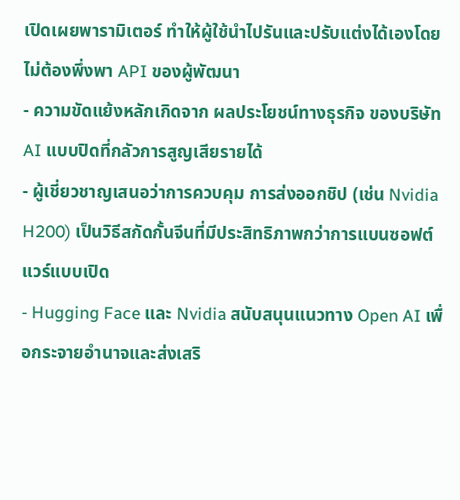เปิดเผยพารามิเตอร์ ทำให้ผู้ใช้นำไปรันและปรับแต่งได้เองโดยไม่ต้องพึ่งพา API ของผู้พัฒนา
- ความขัดแย้งหลักเกิดจาก ผลประโยชน์ทางธุรกิจ ของบริษัท AI แบบปิดที่กลัวการสูญเสียรายได้
- ผู้เชี่ยวชาญเสนอว่าการควบคุม การส่งออกชิป (เช่น Nvidia H200) เป็นวิธีสกัดกั้นจีนที่มีประสิทธิภาพกว่าการแบนซอฟต์แวร์แบบเปิด
- Hugging Face และ Nvidia สนับสนุนแนวทาง Open AI เพื่อกระจายอำนาจและส่งเสริ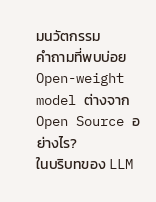มนวัตกรรม
คำถามที่พบบ่อย
Open-weight model ต่างจาก Open Source อย่างไร?
ในบริบทของ LLM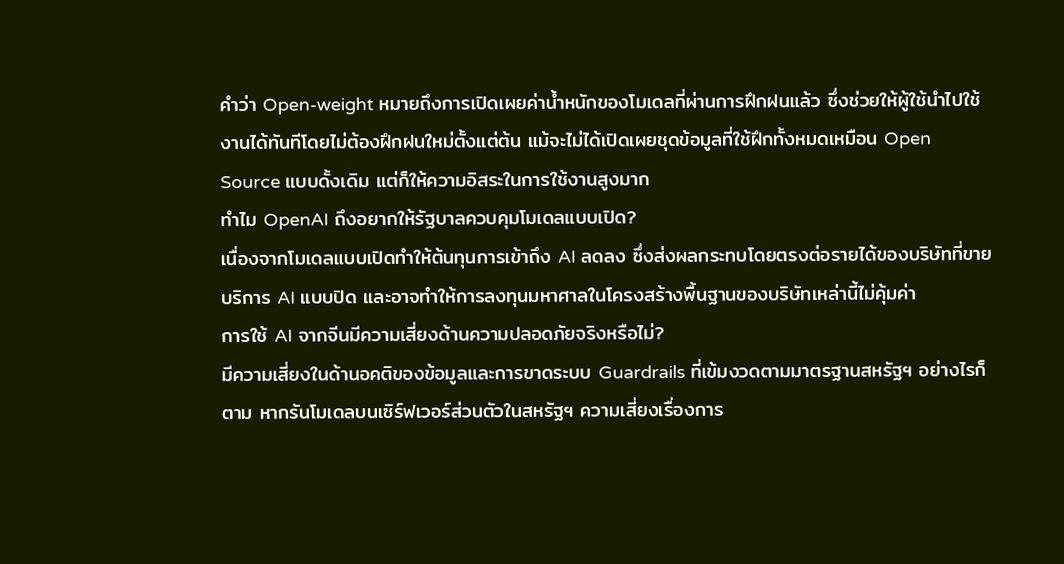คำว่า Open-weight หมายถึงการเปิดเผยค่าน้ำหนักของโมเดลที่ผ่านการฝึกฝนแล้ว ซึ่งช่วยให้ผู้ใช้นำไปใช้งานได้ทันทีโดยไม่ต้องฝึกฝนใหม่ตั้งแต่ต้น แม้จะไม่ได้เปิดเผยชุดข้อมูลที่ใช้ฝึกทั้งหมดเหมือน Open Source แบบดั้งเดิม แต่ก็ให้ความอิสระในการใช้งานสูงมาก
ทำไม OpenAI ถึงอยากให้รัฐบาลควบคุมโมเดลแบบเปิด?
เนื่องจากโมเดลแบบเปิดทำให้ต้นทุนการเข้าถึง AI ลดลง ซึ่งส่งผลกระทบโดยตรงต่อรายได้ของบริษัทที่ขายบริการ AI แบบปิด และอาจทำให้การลงทุนมหาศาลในโครงสร้างพื้นฐานของบริษัทเหล่านี้ไม่คุ้มค่า
การใช้ AI จากจีนมีความเสี่ยงด้านความปลอดภัยจริงหรือไม่?
มีความเสี่ยงในด้านอคติของข้อมูลและการขาดระบบ Guardrails ที่เข้มงวดตามมาตรฐานสหรัฐฯ อย่างไรก็ตาม หากรันโมเดลบนเซิร์ฟเวอร์ส่วนตัวในสหรัฐฯ ความเสี่ยงเรื่องการ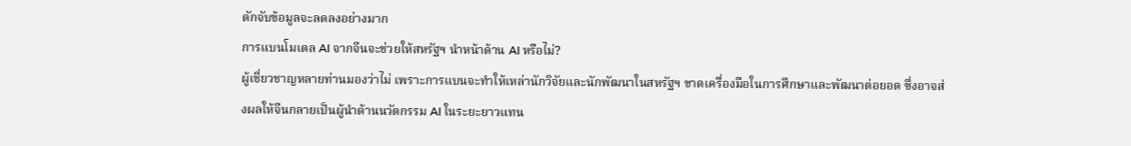ดักจับข้อมูลจะลดลงอย่างมาก
การแบนโมเดล AI จากจีนจะช่วยให้สหรัฐฯ นำหน้าด้าน AI หรือไม่?
ผู้เชี่ยวชาญหลายท่านมองว่าไม่ เพราะการแบนจะทำให้เหล่านักวิจัยและนักพัฒนาในสหรัฐฯ ขาดเครื่องมือในการศึกษาและพัฒนาต่อยอด ซึ่งอาจส่งผลให้จีนกลายเป็นผู้นำด้านนวัตกรรม AI ในระยะยาวแทน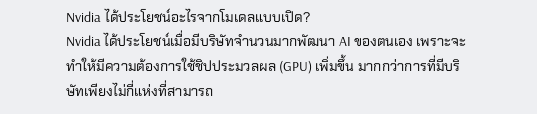Nvidia ได้ประโยชน์อะไรจากโมเดลแบบเปิด?
Nvidia ได้ประโยชน์เมื่อมีบริษัทจำนวนมากพัฒนา AI ของตนเอง เพราะจะทำให้มีความต้องการใช้ชิปประมวลผล (GPU) เพิ่มขึ้น มากกว่าการที่มีบริษัทเพียงไม่กี่แห่งที่สามารถ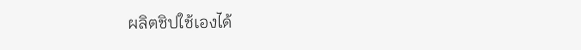ผลิตชิปใช้เองได้